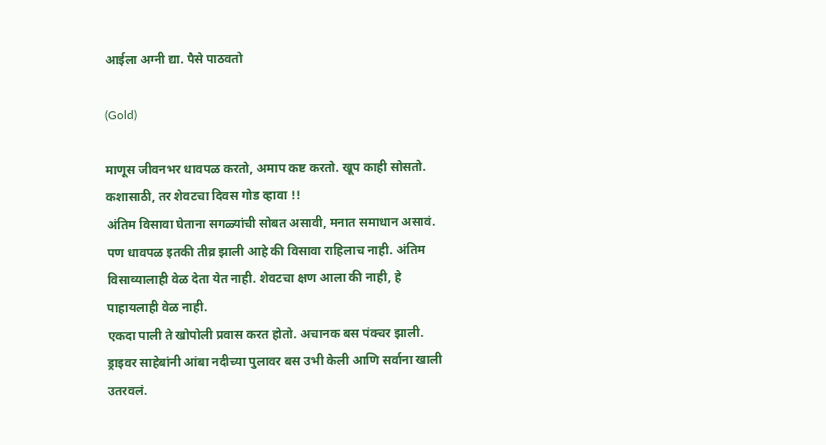आईला अग्नी द्या. पैसे पाठवतो

(Gold)

माणूस जीवनभर धावपळ करतो, अमाप कष्ट करतो. खूप काही सोसतो. कशासाठी, तर शेवटचा दिवस गोड व्हावा !!
अंतिम विसावा घेताना सगळ्यांची सोबत असावी, मनात समाधान असावं.
पण धावपळ इतकी तीव्र झाली आहे की विसावा राहिलाच नाही. अंतिम विसाव्यालाही वेळ देता येत नाही. शेवटचा क्षण आला की नाही, हे पाहायलाही वेळ नाही.
एकदा पाली ते खोपोली प्रवास करत होतो. अचानक बस पंक्चर झाली. ड्राइवर साहेबांनी आंबा नदीच्या पुलावर बस उभी केली आणि सर्वाना खाली उतरवलं.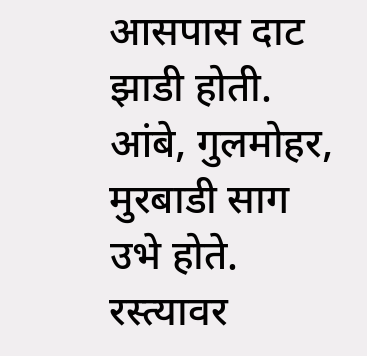आसपास दाट झाडी होती. आंबे, गुलमोहर, मुरबाडी साग उभे होते. रस्त्यावर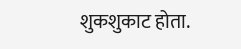शुकशुकाट होता.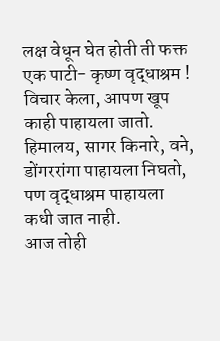लक्ष वेधून घेत होती ती फक्त एक पाटी- कृष्ण वृद्धाश्रम !
विचार केला, आपण खूप काही पाहायला जातो. हिमालय, सागर किनारे, वने, डोंगररांगा पाहायला निघतो, पण वृद्धाश्रम पाहायला कधी जात नाही.
आज तोही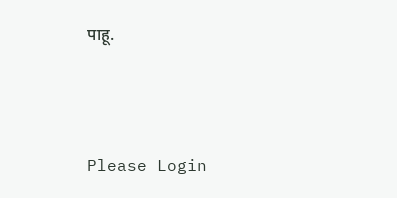पाहू.



Please Login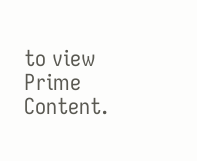to view Prime Content.